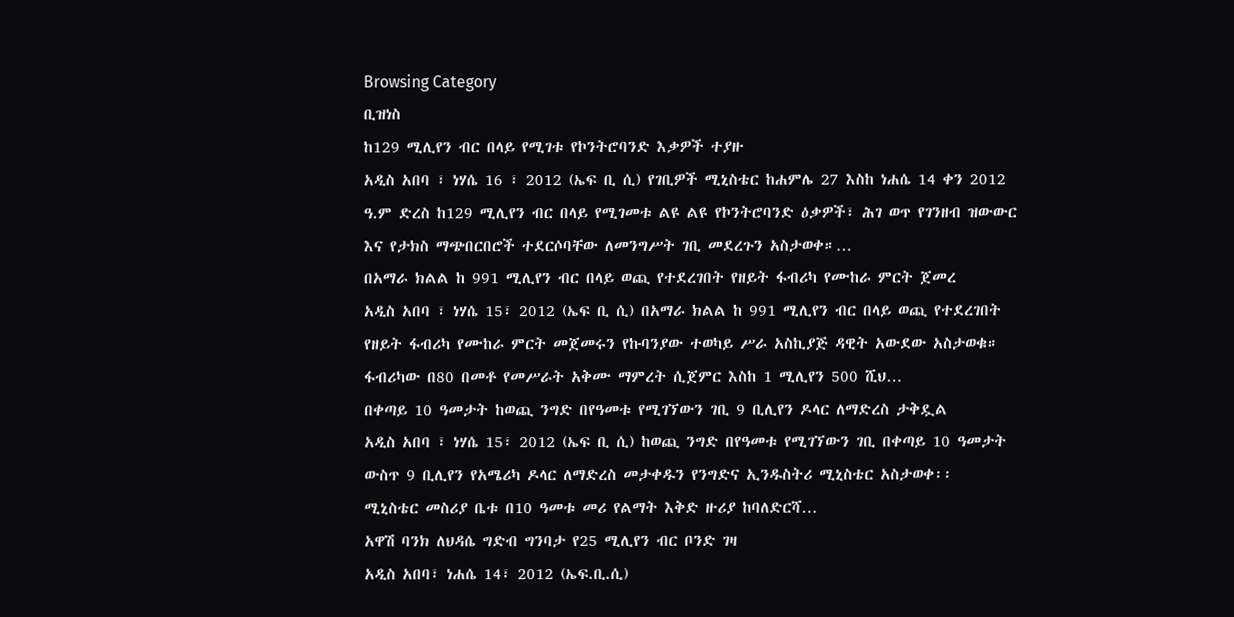Browsing Category
ቢዝነስ
ከ129 ሚሊየን ብር በላይ የሚገቱ የኮንትሮባንድ እቃዎች ተያዙ
አዲስ አበባ ፣ ነሃሴ 16 ፣ 2012 (ኤፍ ቢ ሲ) የገቢዎች ሚኒስቴር ከሐምሌ 27 እስከ ነሐሴ 14 ቀን 2012 ዓ.ም ድረስ ከ129 ሚሊየን ብር በላይ የሚገመቱ ልዩ ልዩ የኮንትሮባንድ ዕቃዎች፣ ሕገ ወጥ የገንዘብ ዝውውር እና የታክስ ማጭበርበሮች ተደርሶባቸው ለመንግሥት ገቢ መደረጉን አስታወቀ።…
በአማራ ክልል ከ 991 ሚሊየን ብር በላይ ወጪ የተደረገበት የዘይት ፋብሪካ የሙከራ ምርት ጀመረ
አዲስ አበባ ፣ ነሃሴ 15፣ 2012 (ኤፍ ቢ ሲ) በአማራ ክልል ከ 991 ሚሊየን ብር በላይ ወጪ የተደረገበት የዘይት ፋብሪካ የሙከራ ምርት መጀመሩን የኩባንያው ተወካይ ሥራ አስኪያጅ ዳዊት አውደው አስታወቁ።
ፋብሪካው በ80 በመቶ የመሥራት አቅሙ ማምረት ሲጀምር እስከ 1 ሚሊየን 500 ሺህ…
በቀጣይ 10 ዓመታት ከወጪ ንግድ በየዓመቱ የሚገኘውን ገቢ 9 ቢሊየን ዶላር ለማድረስ ታቅዷል
አዲስ አበባ ፣ ነሃሴ 15፣ 2012 (ኤፍ ቢ ሲ) ከወጪ ንግድ በየዓመቱ የሚገኘውን ገቢ በቀጣይ 10 ዓመታት ውስጥ 9 ቢሊየን የአሜሪካ ዶላር ለማድረስ መታቀዱን የንግድና ኢንዱስትሪ ሚኒስቴር አስታወቀ፡፡
ሚኒስቴር መስሪያ ቤቱ በ10 ዓመቱ መሪ የልማት እቅድ ዙሪያ ከባለድርሻ…
አዋሽ ባንክ ለህዳሴ ግድብ ግንባታ የ25 ሚሊየን ብር ቦንድ ገዛ
አዲስ አበባ፣ ነሐሴ 14፣ 2012 (ኤፍ.ቢ.ሲ)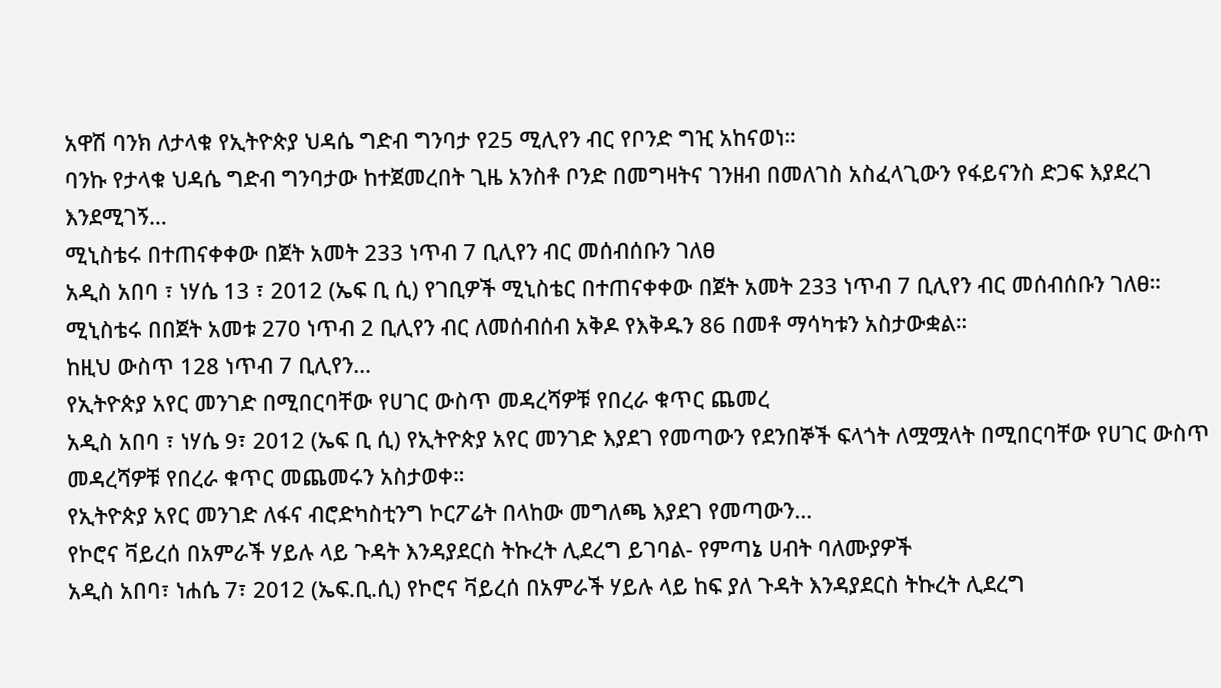አዋሽ ባንክ ለታላቁ የኢትዮጵያ ህዳሴ ግድብ ግንባታ የ25 ሚሊየን ብር የቦንድ ግዢ አከናወነ።
ባንኩ የታላቁ ህዳሴ ግድብ ግንባታው ከተጀመረበት ጊዜ አንስቶ ቦንድ በመግዛትና ገንዘብ በመለገስ አስፈላጊውን የፋይናንስ ድጋፍ እያደረገ እንደሚገኝ…
ሚኒስቴሩ በተጠናቀቀው በጀት አመት 233 ነጥብ 7 ቢሊየን ብር መሰብሰቡን ገለፀ
አዲስ አበባ ፣ ነሃሴ 13 ፣ 2012 (ኤፍ ቢ ሲ) የገቢዎች ሚኒስቴር በተጠናቀቀው በጀት አመት 233 ነጥብ 7 ቢሊየን ብር መሰብሰቡን ገለፀ።
ሚኒስቴሩ በበጀት አመቱ 270 ነጥብ 2 ቢሊየን ብር ለመሰብሰብ አቅዶ የእቅዱን 86 በመቶ ማሳካቱን አስታውቋል።
ከዚህ ውስጥ 128 ነጥብ 7 ቢሊየን…
የኢትዮጵያ አየር መንገድ በሚበርባቸው የሀገር ውስጥ መዳረሻዎቹ የበረራ ቁጥር ጨመረ
አዲስ አበባ ፣ ነሃሴ 9፣ 2012 (ኤፍ ቢ ሲ) የኢትዮጵያ አየር መንገድ እያደገ የመጣውን የደንበኞች ፍላጎት ለሟሟላት በሚበርባቸው የሀገር ውስጥ መዳረሻዎቹ የበረራ ቁጥር መጨመሩን አስታወቀ።
የኢትዮጵያ አየር መንገድ ለፋና ብሮድካስቲንግ ኮርፖሬት በላከው መግለጫ እያደገ የመጣውን…
የኮሮና ቫይረሰ በአምራች ሃይሉ ላይ ጉዳት እንዳያደርስ ትኩረት ሊደረግ ይገባል- የምጣኔ ሀብት ባለሙያዎች
አዲስ አበባ፣ ነሐሴ 7፣ 2012 (ኤፍ.ቢ.ሲ) የኮሮና ቫይረሰ በአምራች ሃይሉ ላይ ከፍ ያለ ጉዳት እንዳያደርስ ትኩረት ሊደረግ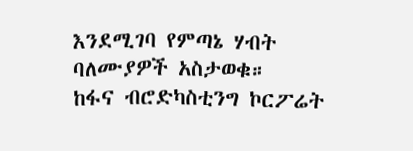እንደሚገባ የምጣኔ ሃብት ባለሙያዎች አስታወቁ።
ከፋና ብሮድካስቲንግ ኮርፖሬት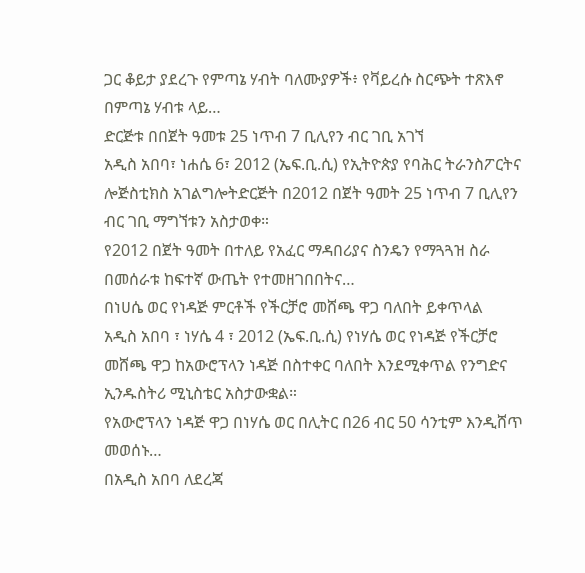ጋር ቆይታ ያደረጉ የምጣኔ ሃብት ባለሙያዎች፥ የቫይረሱ ስርጭት ተጽእኖ በምጣኔ ሃብቱ ላይ…
ድርጅቱ በበጀት ዓመቱ 25 ነጥብ 7 ቢሊየን ብር ገቢ አገኘ
አዲስ አበባ፣ ነሐሴ 6፣ 2012 (ኤፍ.ቢ.ሲ) የኢትዮጵያ የባሕር ትራንስፖርትና ሎጅስቲክስ አገልግሎትድርጅት በ2012 በጀት ዓመት 25 ነጥብ 7 ቢሊየን ብር ገቢ ማግኘቱን አስታወቀ።
የ2012 በጀት ዓመት በተለይ የአፈር ማዳበሪያና ስንዴን የማጓጓዝ ስራ በመሰራቱ ከፍተኛ ውጤት የተመዘገበበትና…
በነሀሴ ወር የነዳጅ ምርቶች የችርቻሮ መሸጫ ዋጋ ባለበት ይቀጥላል
አዲስ አበባ ፣ ነሃሴ 4 ፣ 2012 (ኤፍ.ቢ.ሲ) የነሃሴ ወር የነዳጅ የችርቻሮ መሸጫ ዋጋ ከአውሮፕላን ነዳጅ በስተቀር ባለበት እንደሚቀጥል የንግድና ኢንዱስትሪ ሚኒስቴር አስታውቋል።
የአውሮፕላን ነዳጅ ዋጋ በነሃሴ ወር በሊትር በ26 ብር 50 ሳንቲም እንዲሸጥ መወሰኑ…
በአዲስ አበባ ለደረጃ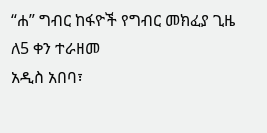“ሐ” ግብር ከፋዮች የግብር መክፈያ ጊዜ ለ5 ቀን ተራዘመ
አዲስ አበባ፣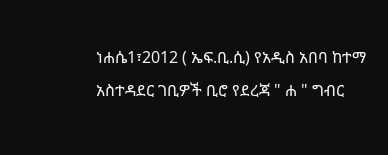ነሐሴ1፣2012 ( ኤፍ.ቢ.ሲ) የአዲስ አበባ ከተማ አስተዳደር ገቢዎች ቢሮ የደረጃ " ሐ " ግብር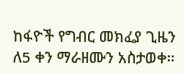ከፋዮች የግብር መክፈያ ጊዜን ለ5 ቀን ማራዘሙን አስታወቀ።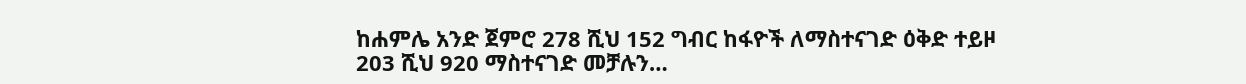ከሐምሌ አንድ ጀምሮ 278 ሺህ 152 ግብር ከፋዮች ለማስተናገድ ዕቅድ ተይዞ 203 ሺህ 920 ማስተናገድ መቻሉን…